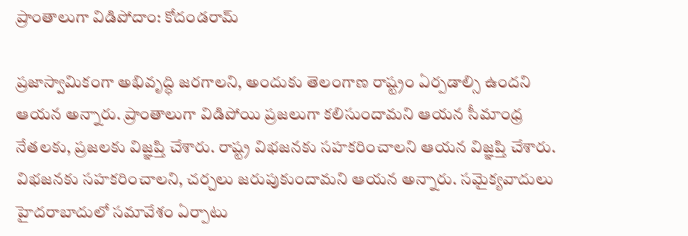ప్రాంతాలుగా విడిపోదాం: కోదండరామ్

ప్రజాస్వామికంగా అభివృద్ధి జరగాలని, అందుకు తెలంగాణ రాష్ట్రం ఏర్పడాల్సి ఉందని ఆయన అన్నారు. ప్రాంతాలుగా విడిపోయి ప్రజలుగా కలిసుందామని ఆయన సీమాంధ్ర నేతలకు, ప్రజలకు విజ్ఞప్తి చేశారు. రాష్ట్ర విభజనకు సహకరించాలని ఆయన విజ్ఞప్తి చేశారు. విభజనకు సహకరించాలని, చర్చలు జరుపుకుందామని ఆయన అన్నారు. సమైక్యవాదులు హైదరాబాదులో సమావేశం ఏర్పాటు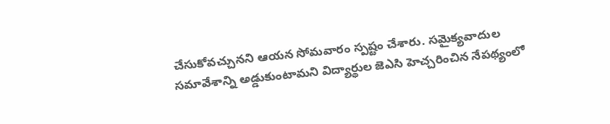చేసుకోవచ్చునని ఆయన సోమవారం స్పష్టం చేశారు. సమైక్యవాదుల సమావేశాన్ని అడ్డుకుంటామని విద్యార్థుల జెఎసి హెచ్చరించిన నేపథ్యంలో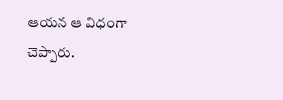ఆయన ఆ విధంగా చెప్పారు.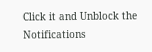Click it and Unblock the Notifications